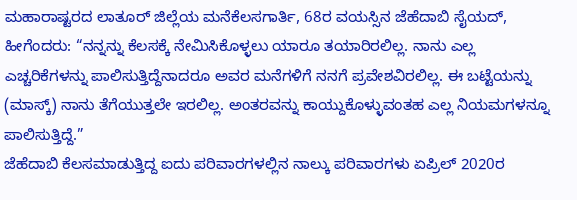ಮಹಾರಾಷ್ಟರದ ಲಾತೂರ್ ಜಿಲ್ಲೆಯ ಮನೆಕೆಲಸಗಾರ್ತಿ, 68ರ ವಯಸ್ಸಿನ ಜೆಹೆದಾಬಿ ಸೈಯದ್, ಹೀಗೆಂದರು: “ನನ್ನನ್ನು ಕೆಲಸಕ್ಕೆ ನೇಮಿಸಿಕೊಳ್ಳಲು ಯಾರೂ ತಯಾರಿರಲಿಲ್ಲ. ನಾನು ಎಲ್ಲ ಎಚ್ಚರಿಕೆಗಳನ್ನು ಪಾಲಿಸುತ್ತಿದ್ದೆನಾದರೂ ಅವರ ಮನೆಗಳಿಗೆ ನನಗೆ ಪ್ರವೇಶವಿರಲಿಲ್ಲ. ಈ ಬಟ್ಟೆಯನ್ನು (ಮಾಸ್ಕ್) ನಾನು ತೆಗೆಯುತ್ತಲೇ ಇರಲಿಲ್ಲ. ಅಂತರವನ್ನು ಕಾಯ್ದುಕೊಳ್ಳುವಂತಹ ಎಲ್ಲ ನಿಯಮಗಳನ್ನೂ ಪಾಲಿಸುತ್ತಿದ್ದೆ.”
ಜೆಹೆದಾಬಿ ಕೆಲಸಮಾಡುತ್ತಿದ್ದ ಐದು ಪರಿವಾರಗಳಲ್ಲಿನ ನಾಲ್ಕು ಪರಿವಾರಗಳು ಏಪ್ರಿಲ್ 2020ರ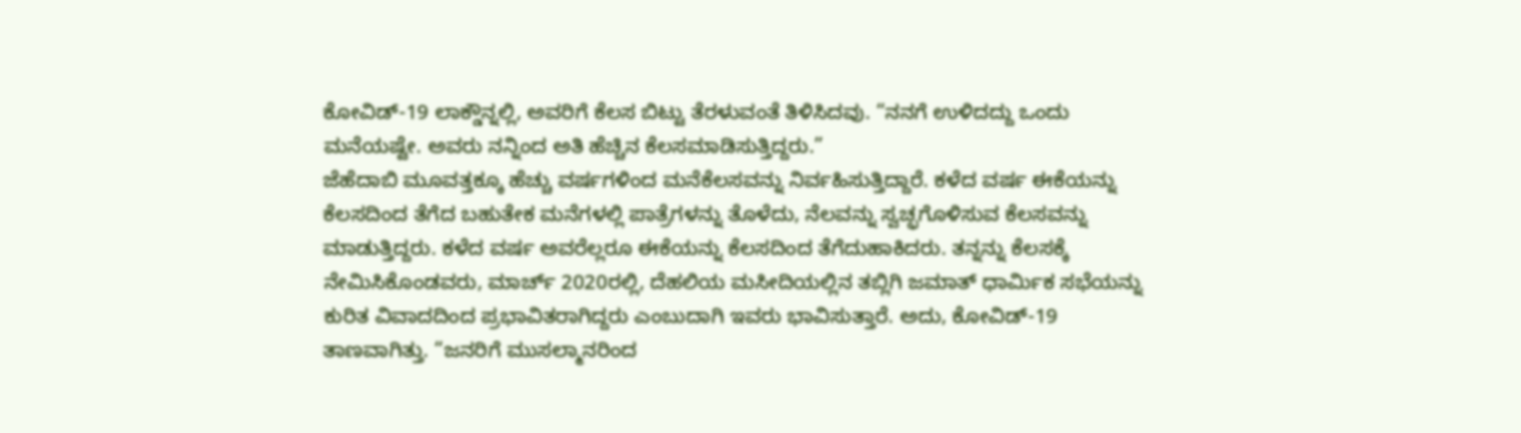ಕೋವಿಡ್-19 ಲಾಕ್ಡೌನ್ನಲ್ಲಿ, ಅವರಿಗೆ ಕೆಲಸ ಬಿಟ್ಟು ತೆರಳುವಂತೆ ತಿಳಿಸಿದವು. “ನನಗೆ ಉಳಿದದ್ದು ಒಂದು ಮನೆಯಷ್ಟೇ. ಅವರು ನನ್ನಿಂದ ಅತಿ ಹೆಚ್ಚಿನ ಕೆಲಸಮಾಡಿಸುತ್ತಿದ್ದರು.”
ಜೆಹೆದಾಬಿ ಮೂವತ್ತಕ್ಕೂ ಹೆಚ್ಚು ವರ್ಷಗಳಿಂದ ಮನೆಕೆಲಸವನ್ನು ನಿರ್ವಹಿಸುತ್ತಿದ್ದಾರೆ. ಕಳೆದ ವರ್ಷ ಈಕೆಯನ್ನು ಕೆಲಸದಿಂದ ತೆಗೆದ ಬಹುತೇಕ ಮನೆಗಳಲ್ಲಿ ಪಾತ್ರೆಗಳನ್ನು ತೊಳೆದು, ನೆಲವನ್ನು ಸ್ವಚ್ಛಗೊಳಿಸುವ ಕೆಲಸವನ್ನು ಮಾಡುತ್ತಿದ್ದರು. ಕಳೆದ ವರ್ಷ ಅವರೆಲ್ಲರೂ ಈಕೆಯನ್ನು ಕೆಲಸದಿಂದ ತೆಗೆದುಹಾಕಿದರು. ತನ್ನನ್ನು ಕೆಲಸಕ್ಕೆ ನೇಮಿಸಿಕೊಂಡವರು, ಮಾರ್ಚ್ 2020ರಲ್ಲಿ, ದೆಹಲಿಯ ಮಸೀದಿಯಲ್ಲಿನ ತಬ್ಲಿಗಿ ಜಮಾತ್ ಧಾರ್ಮಿಕ ಸಭೆಯನ್ನು ಕುರಿತ ವಿವಾದದಿಂದ ಪ್ರಭಾವಿತರಾಗಿದ್ದರು ಎಂಬುದಾಗಿ ಇವರು ಭಾವಿಸುತ್ತಾರೆ. ಅದು, ಕೋವಿಡ್-19 ತಾಣವಾಗಿತ್ತು. “ಜನರಿಗೆ ಮುಸಲ್ಮಾನರಿಂದ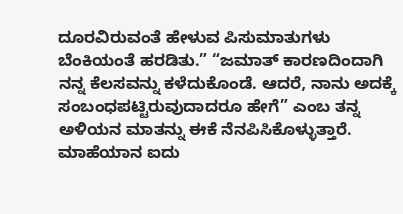ದೂರವಿರುವಂತೆ ಹೇಳುವ ಪಿಸುಮಾತುಗಳು ಬೆಂಕಿಯಂತೆ ಹರಡಿತು.” “ಜಮಾತ್ ಕಾರಣದಿಂದಾಗಿ ನನ್ನ ಕೆಲಸವನ್ನು ಕಳೆದುಕೊಂಡೆ. ಆದರೆ, ನಾನು ಅದಕ್ಕೆ ಸಂಬಂಧಪಟ್ಟಿರುವುದಾದರೂ ಹೇಗೆ” ಎಂಬ ತನ್ನ ಅಳಿಯನ ಮಾತನ್ನು ಈಕೆ ನೆನಪಿಸಿಕೊಳ್ಳುತ್ತಾರೆ.
ಮಾಹೆಯಾನ ಐದು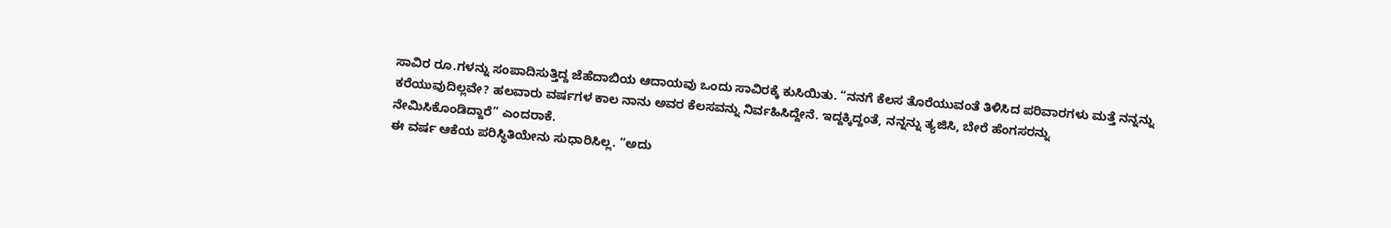ಸಾವಿರ ರೂ.ಗಳನ್ನು ಸಂಪಾದಿಸುತ್ತಿದ್ದ ಜೆಹೆದಾಬಿಯ ಆದಾಯವು ಒಂದು ಸಾವಿರಕ್ಕೆ ಕುಸಿಯಿತು. “ನನಗೆ ಕೆಲಸ ತೊರೆಯುವಂತೆ ತಿಳಿಸಿದ ಪರಿವಾರಗಳು ಮತ್ತೆ ನನ್ನನ್ನು ಕರೆಯುವುದಿಲ್ಲವೇ? ಹಲವಾರು ವರ್ಷಗಳ ಕಾಲ ನಾನು ಅವರ ಕೆಲಸವನ್ನು ನಿರ್ವಹಿಸಿದ್ದೇನೆ. ಇದ್ದಕ್ಕಿದ್ದಂತೆ, ನನ್ನನ್ನು ತ್ಯಜಿಸಿ, ಬೇರೆ ಹೆಂಗಸರನ್ನು ನೇಮಿಸಿಕೊಂಡಿದ್ದಾರೆ” ಎಂದರಾಕೆ.
ಈ ವರ್ಷ ಆಕೆಯ ಪರಿಸ್ಥಿತಿಯೇನು ಸುಧಾರಿಸಿಲ್ಲ. “ಅದು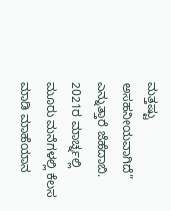ಮತ್ತಷ್ಟು ಅಸಹನೀಯವಾಗಿದೆ” ಎನ್ನುತ್ತಾರೆ ಜೆಹೆದಾಬಿ. 2021ರ ಮಾರ್ಚ್ನಲ್ಲಿ ಮೂರು ಮನೆಗಳಲ್ಲಿ ಕೆಲಸ ಮಾಡಿ ಮಾಹೆಯಾನ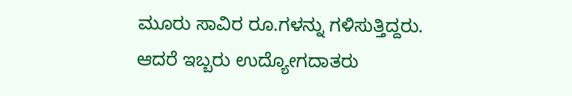ಮೂರು ಸಾವಿರ ರೂ.ಗಳನ್ನು ಗಳಿಸುತ್ತಿದ್ದರು. ಆದರೆ ಇಬ್ಬರು ಉದ್ಯೋಗದಾತರು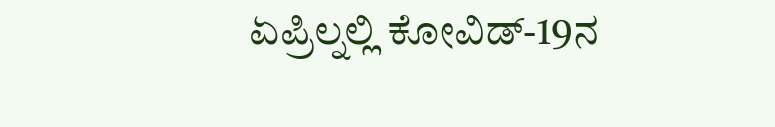ಏಪ್ರಿಲ್ನಲ್ಲಿ ಕೋವಿಡ್-19ನ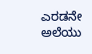ಎರಡನೇ ಅಲೆಯು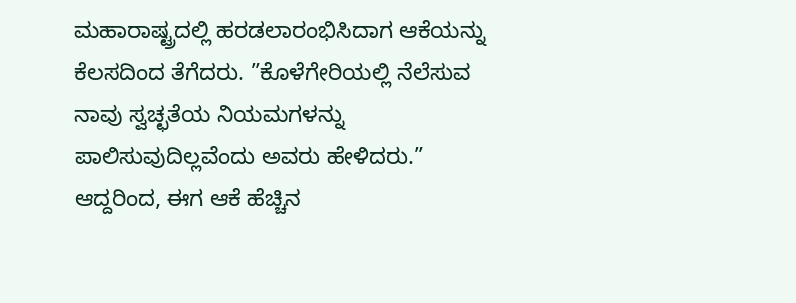ಮಹಾರಾಷ್ಟ್ರದಲ್ಲಿ ಹರಡಲಾರಂಭಿಸಿದಾಗ ಆಕೆಯನ್ನು ಕೆಲಸದಿಂದ ತೆಗೆದರು. ”ಕೊಳೆಗೇರಿಯಲ್ಲಿ ನೆಲೆಸುವ ನಾವು ಸ್ವಚ್ಛತೆಯ ನಿಯಮಗಳನ್ನು ಪಾಲಿಸುವುದಿಲ್ಲವೆಂದು ಅವರು ಹೇಳಿದರು.”
ಆದ್ದರಿಂದ, ಈಗ ಆಕೆ ಹೆಚ್ಚಿನ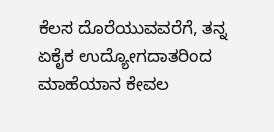ಕೆಲಸ ದೊರೆಯುವವರೆಗೆ, ತನ್ನ ಏಕೈಕ ಉದ್ಯೋಗದಾತರಿಂದ ಮಾಹೆಯಾನ ಕೇವಲ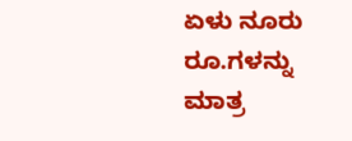ಏಳು ನೂರು ರೂ.ಗಳನ್ನು ಮಾತ್ರ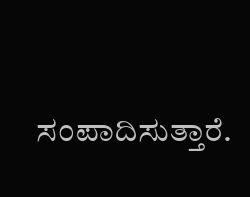ಸಂಪಾದಿಸುತ್ತಾರೆ.